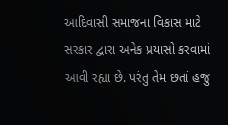આદિવાસી સમાજના વિકાસ માટે સરકાર દ્વારા અનેક પ્રયાસો કરવામાં આવી રહ્યા છે. પરંતુ તેમ છતાં હજુ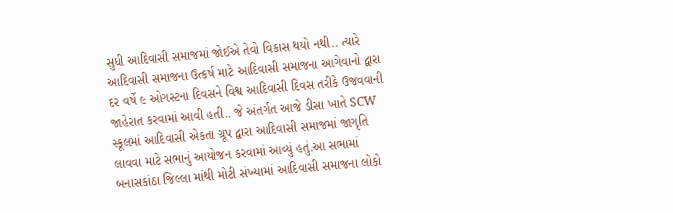સુધી આદિવાસી સમાજમાં જોઈએ તેવો વિકાસ થયો નથી.. ત્યારે આદિવાસી સમાજના ઉત્કર્ષ માટે આદિવાસી સમાજના આગેવાનો દ્વારા દર વર્ષે ૯ ઓગસ્ટના દિવસને વિશ્વ આદિવાસી દિવસ તરીકે ઉજવવાની જાહેરાત કરવામાં આવી હતી.. જે અંતર્ગત આજે ડીસા ખાતે SCW સ્કૂલમાં આદિવાસી એકતા ગ્રૂપ દ્વારા આદિવાસી સમાજમાં જાગૃતિ લાવવા માટે સભાનું આયોજન કરવામાં આવ્યું હતું.આ સભામાં બનાસકાંઠા જિલ્લા માંથી મોટી સંખ્યામાં આદિવાસી સમાજના લોકો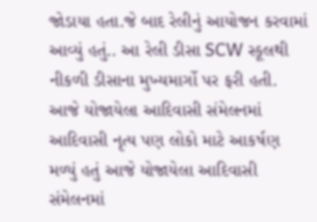જોડાયા હતા.જે બાદ રેલીનું આયોજન કરવામાં આવ્યું હતું.. આ રેલી ડીસા SCW સ્કૂલથી નીકળી ડીસાના મુખ્યમાર્ગો પર ફરી હતી. આજે યોજાયેલા આદિવાસી સંમેલનમાં આદિવાસી નૃત્ય પણ લોકો માટે આકર્ષણ મળ્યું હતું આજે યોજાયેલા આદિવાસી સંમેલનમાં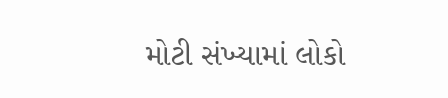મોટી સંખ્યામાં લોકો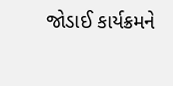જોડાઈ કાર્યક્રમને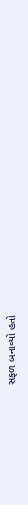સફળ બનાવ્યો હતો